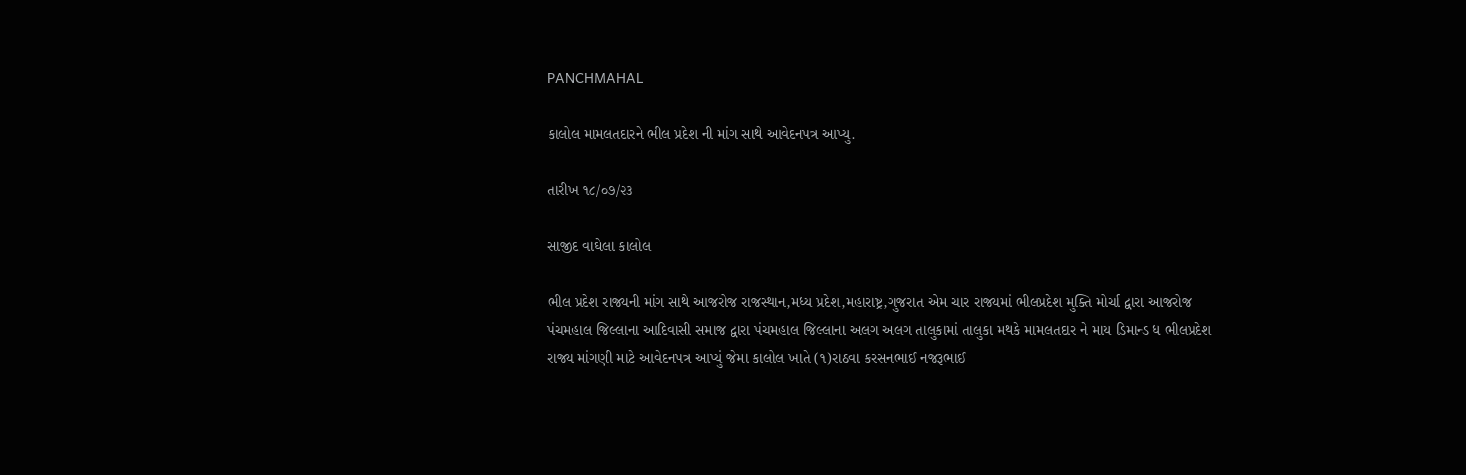PANCHMAHAL

કાલોલ મામલતદારને ભીલ પ્રદેશ ની માંગ સાથે આવેદનપત્ર આપ્યુ.

તારીખ ૧૮/૦૭/૨૩

સાજીદ વાઘેલા કાલોલ

ભીલ પ્રદેશ રાજ્યની માંગ સાથે આજરોજ રાજસ્થાન,મધ્ય પ્રદેશ,મહારાષ્ટ્ર,ગુજરાત એમ ચાર રાજ્યમાં ભીલપ્રદેશ મુક્તિ મોર્ચા‌ દ્વારા આજરોજ પંચમહાલ જિલ્લાના આદિવાસી સમાજ દ્વારા પંચમહાલ જિલ્લાના અલગ અલગ તાલુકામાં તાલુકા મથકે મામલતદાર ને માય ડિમાન્ડ ધ ભીલપ્રદેશ રાજ્ય માંગણી માટે આવેદનપત્ર આપ્યું જેમા કાલોલ ખાતે (૧)રાઠવા કરસનભાઈ નજરૂભાઈ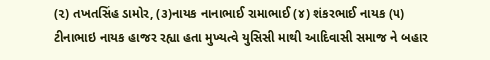(૨) તખતસિંહ ડામોર, (૩)નાયક નાનાભાઈ રામાભાઈ (૪) શંકરભાઈ નાયક (૫) ટીનાભાઇ નાયક હાજર રહ્યા હતા મુખ્યત્વે યુસિસી માથી આદિવાસી સમાજ ને બહાર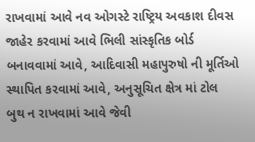રાખવામાં આવે નવ ઓગસ્ટે રાષ્ટ્રિય અવકાશ દીવસ જાહેર કરવામાં આવે ભિલી સાંસ્કૃતિક બોર્ડ બનાવવામાં આવે, આદિવાસી મહાપુરુષો ની મૂર્તિઓ સ્થાપિત કરવામાં આવે, અનુસૂચિત ક્ષેત્ર માં ટોલ બુથ ન રાખવામાં આવે જેવી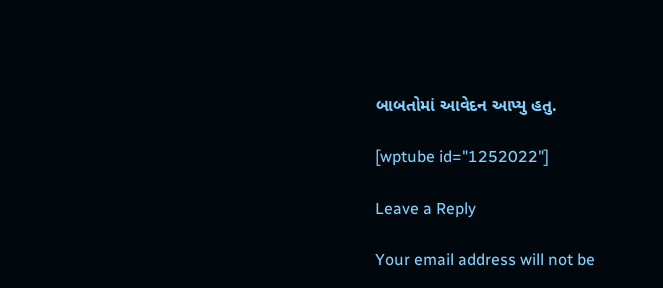બાબતોમાં આવેદન આપ્યુ હતુ.

[wptube id="1252022"]

Leave a Reply

Your email address will not be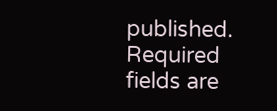published. Required fields are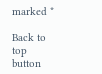marked *

Back to top button